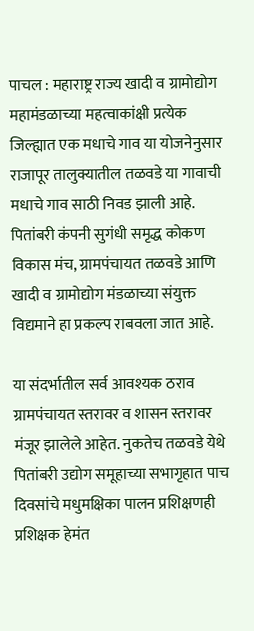पाचल : महाराष्ट्र राज्य खादी व ग्रामोद्योग महामंडळाच्या महत्वाकांक्षी प्रत्येक जिल्ह्यात एक मधाचे गाव या योजनेनुसार राजापूर तालुक्यातील तळवडे या गावाची मधाचे गाव साठी निवड झाली आहे. पितांबरी कंपनी सुगंधी समृद्ध कोकण विकास मंच, ग्रामपंचायत तळवडे आणि खादी व ग्रामोद्योग मंडळाच्या संयुक्त विद्यमाने हा प्रकल्प राबवला जात आहे.

या संदर्भातील सर्व आवश्यक ठराव ग्रामपंचायत स्तरावर व शासन स्तरावर मंजूर झालेले आहेत. नुकतेच तळवडे येथे पितांबरी उद्योग समूहाच्या सभागृहात पाच दिवसांचे मधुमक्षिका पालन प्रशिक्षणही प्रशिक्षक हेमंत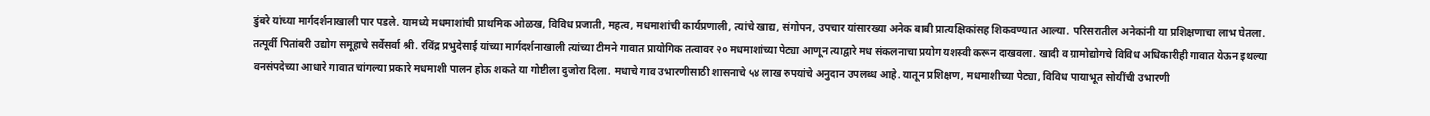डुंबरे यांच्या मार्गदर्शनाखाली पार पडले. यामध्ये मधमाशांची प्राथमिक ओळख, विविध प्रजाती, महत्व, मधमाशांची कार्यप्रणाली, त्यांचे खाद्य, संगोपन, उपचार यांसारख्या अनेक बाबी प्रात्यक्षिकांसह शिकवण्यात आल्या. परिसरातील अनेकांनी या प्रशिक्षणाचा लाभ घेतला.
तत्पूर्वी पितांबरी उद्योग समूहाचे सर्वेसर्वा श्री. रविंद्र प्रभुदेसाई यांच्या मार्गदर्शनाखाली त्यांच्या टीमने गावात प्रायोगिक तत्वावर २० मधमाशांच्या पेट्या आणून त्याद्वारे मध संकलनाचा प्रयोग यशस्वी करून दाखवला. खादी व ग्रामोद्योगचे विविध अधिकारीही गावात येऊन इथल्या वनसंपदेच्या आधारे गावात चांगल्या प्रकारे मधमाशी पालन होऊ शकते या गोष्टीला दुजोरा दिला. मधाचे गाव उभारणीसाठी शासनाचे ५४ लाख रुपयांचे अनुदान उपलब्ध आहे. यातून प्रशिक्षण, मधमाशीच्या पेट्या, विविध पायाभूत सोयींची उभारणी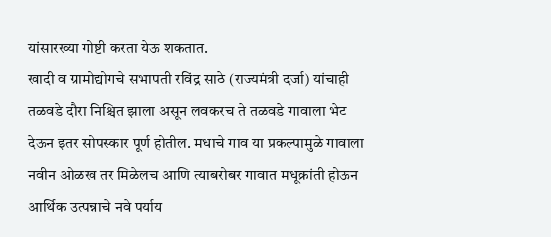यांसारख्या गोष्टी करता येऊ शकतात.
खादी व ग्रामोद्योगचे सभापती रविंद्र साठे (राज्यमंत्री दर्जा) यांचाही तळवडे दौरा निश्चित झाला असून लवकरच ते तळवडे गावाला भेट देऊन इतर सोपस्कार पूर्ण होतील. मधाचे गाव या प्रकल्पामुळे गावाला नवीन ओळख तर मिळेलच आणि त्याबरोबर गावात मधूक्रांती होऊन आर्थिक उत्पन्नाचे नवे पर्याय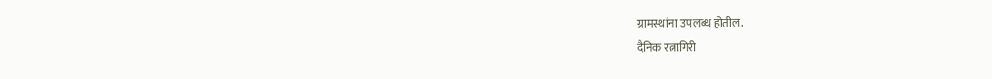ग्रामस्थांना उपलब्ध होतील.
दैनिक रत्नागिरी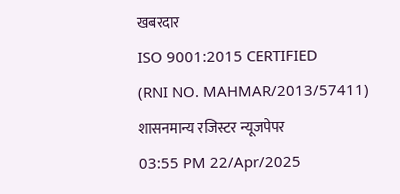खबरदार
ISO 9001:2015 CERTIFIED
(RNI NO. MAHMAR/2013/57411)
शासनमान्य रजिस्टर न्यूजपेपर
03:55 PM 22/Apr/2025